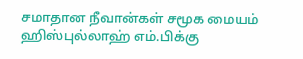சமாதான நீவான்கள் சமூக மையம் ஹிஸ்புல்லாஹ் எம்.பிக்கு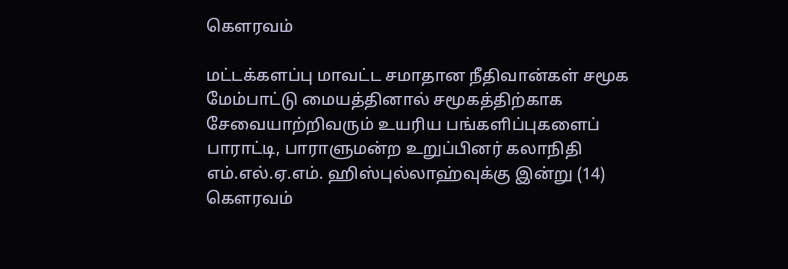கௌரவம்

மட்டக்களப்பு மாவட்ட சமாதான நீதிவான்கள் சமூக மேம்பாட்டு மையத்தினால் சமூகத்திற்காக சேவையாற்றிவரும் உயரிய பங்களிப்புகளைப் பாராட்டி, பாராளுமன்ற உறுப்பினர் கலாநிதி எம்.எல்.ஏ.எம். ஹிஸ்புல்லாஹ்வுக்கு இன்று (14) கௌரவம்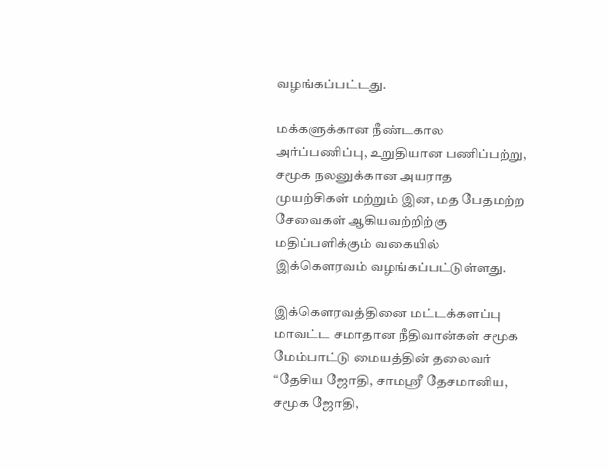வழங்கப்பட்டது.

மக்களுக்கான நீண்டகால அர்ப்பணிப்பு, உறுதியான பணிப்பற்று, சமூக நலனுக்கான அயராத முயற்சிகள் மற்றும் இன, மத பேதமற்ற சேவைகள் ஆகியவற்றிற்கு மதிப்பளிக்கும் வகையில் இக்கௌரவம் வழங்கப்பட்டுள்ளது.

இக்கௌரவத்தினை மட்டக்களப்பு மாவட்ட சமாதான நீதிவான்கள் சமூக மேம்பாட்டு மையத்தின் தலைவர் “தேசிய ஜோதி, சாமஸ்ரீ தேசமானிய, சமூக ஜோதி,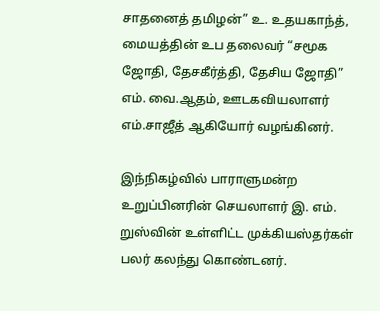சாதனைத் தமிழன்” உ. உதயகாந்த், மையத்தின் உப தலைவர் “சமூக ஜோதி, தேசகீர்த்தி, தேசிய ஜோதி” எம். வை.ஆதம், ஊடகவியலாளர் எம்.சாஜீத் ஆகியோர் வழங்கினர்.

இந்நிகழ்வில் பாராளுமன்ற உறுப்பினரின் செயலாளர் இ. எம். றுஸ்வின் உள்ளிட்ட முக்கியஸ்தர்கள் பலர் கலந்து கொண்டனர்.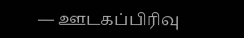— ஊடகப்பிரிவு